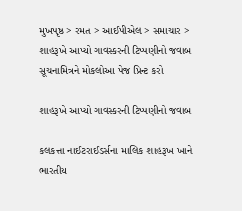મુખપૃષ્ઠ > રમત > આઈપીએલ > સમાચાર > શાહરૂખે આપ્યો ગાવસ્કરની ટિપ્પણીનો જવાબ
સૂચનામિત્રને મોકલોઆ પેજ પ્રિન્ટ કરો

શાહરૂખે આપ્યો ગાવસ્કરની ટિપ્પણીનો જવાબ

કલકત્તા નાઈટરાઈડર્સના માલિક શાહરૂખ ખાને ભારતીય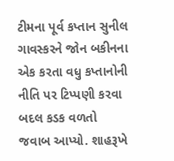ટીમના પૂર્વ કપ્તાન સુનીલ ગાવસ્કરને જોન બકીનના એક કરતા વધુ કપ્તાનોની નીતિ પર ટિપ્પણી કરવા બદલ કડક વળતો જવાબ આપ્યો. શાહરૂખે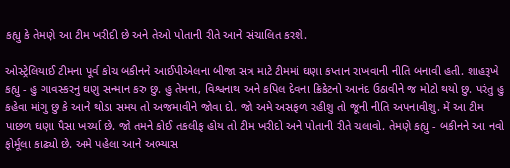કહ્યુ કે તેમણે આ ટીમ ખરીદી છે અને તેઓ પોતાની રીતે આને સંચાલિત કરશે.

ઓસ્ટ્રેલિયાઈ ટીમના પૂર્વ કોચ બકીનને આઈપીએલના બીજા સત્ર માટે ટીમમાં ઘણા કપ્તાન રાખવાની નીતિ બનાવી હતી. શાહરૂખે કહ્યુ - હુ ગાવસ્કરનુ ઘણુ સન્માન કરુ છુ. હુ તેમના, વિશ્વનાથ અને કપિલ દેવના ક્રિકેટનો આનંદ ઉઠાવીને જ મોટો થયો છુ. પરંતુ હુ કહેવા માંગુ છુ કે આને થોડા સમય તો અજમાવીને જોવા દો. જો અમે અસફળ રહીશુ તો જૂની નીતિ અપનાવીશુ. મેં આ ટીમ પાછળ ઘણા પૈસા ખર્ચ્યા છે. જો તમને કોઈ તકલીફ હોય તો ટીમ ખરીદો અને પોતાની રીતે ચલાવો. તેમણે કહ્યુ - બકીનને આ નવો ફોર્મૂલા કાઢ્યો છે. અમે પહેલા આને અભ્યાસ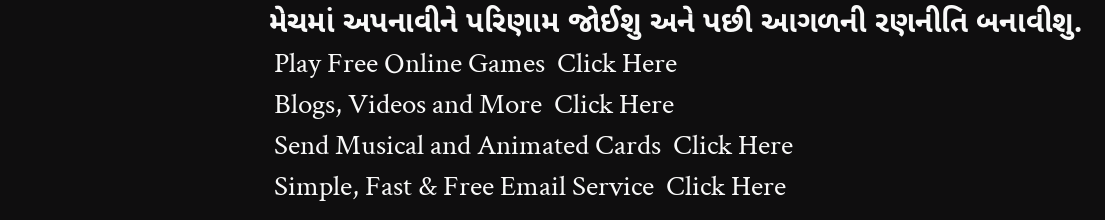મેચમાં અપનાવીને પરિણામ જોઈશુ અને પછી આગળની રણનીતિ બનાવીશુ.
 Play Free Online Games  Click Here
 Blogs, Videos and More  Click Here
 Send Musical and Animated Cards  Click Here
 Simple, Fast & Free Email Service  Click Here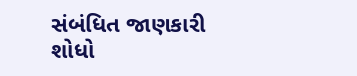સંબંધિત જાણકારી શોધો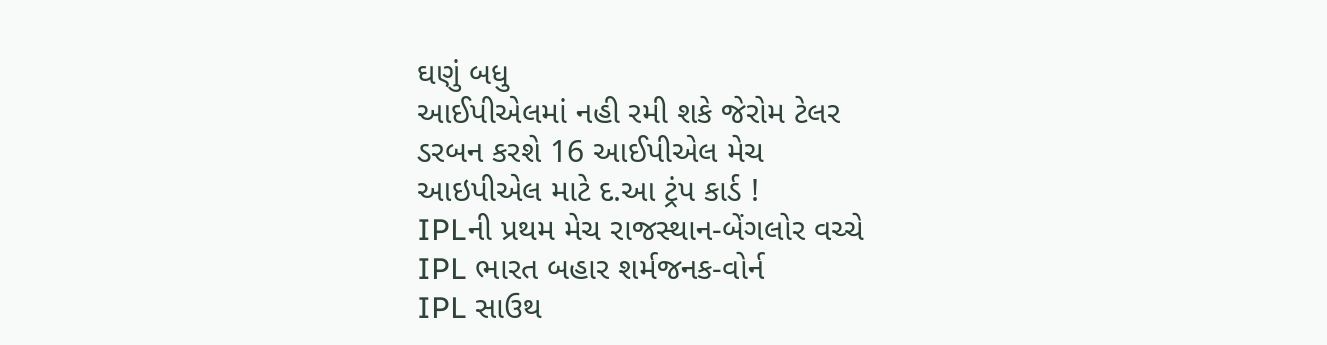ઘણું બધુ
આઈપીએલમાં નહી રમી શકે જેરોમ ટેલર
ડરબન કરશે 16 આઈપીએલ મેચ
આઇપીએલ માટે દ.આ ટ્રંપ કાર્ડ !
IPLની પ્રથમ મેચ રાજસ્થાન-બેંગલોર વચ્ચે
IPL ભારત બહાર શર્મજનક-વોર્ન
IPL સાઉથ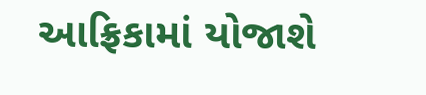આફ્રિકામાં યોજાશે